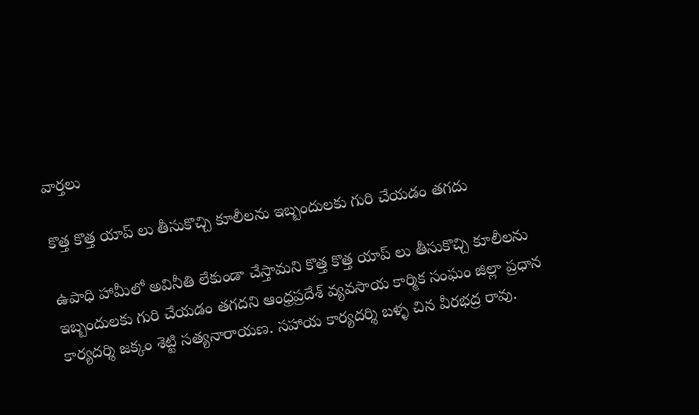వార్త‌లు

కొత్త కొత్త యాప్ లు తీసుకొచ్చి కూలీలను ఇబ్బందులకు గురి చేయడం తగదు

ఉపాధి హామీలో అవినీతి లేకుండా చేస్తామని కొత్త కొత్త యాప్ లు తీసుకొచ్చి కూలీలను ఇబ్బందులకు గురి చేయడం తగదని ఆంధ్రప్రదేశ్ వ్యవసాయ కార్మిక సంఘం జిల్లా ప్రధాన కార్యదర్శి జక్కం శెట్టి సత్యనారాయణ. సహాయ కార్యదర్శి బళ్ళ చిన వీరభద్ర రావు.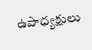ఉపాధ్యక్షులు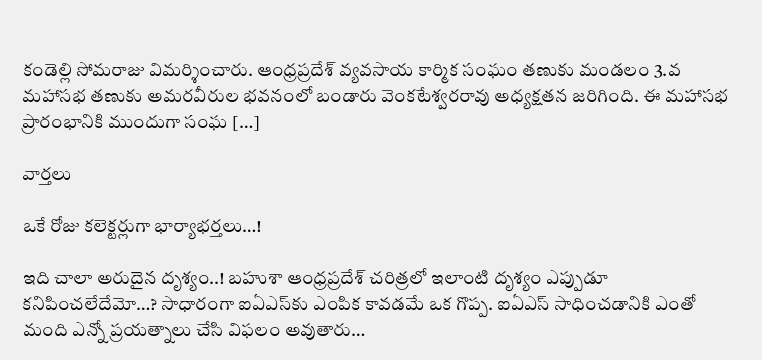కండెల్లి సోమరాజు విమర్శించారు. ఆంధ్రప్రదేశ్ వ్యవసాయ కార్మిక సంఘం తణుకు మండలం 3.వ మహాసభ తణుకు అమరవీరుల భవనంలో బండారు వెంకటేశ్వరరావు అధ్యక్షతన జరిగింది. ఈ మహాసభ ప్రారంభానికి ముందుగా సంఘ […]

వార్త‌లు

ఒకే రోజు క‌లెక్ట‌ర్లుగా భార్యాభ‌ర్త‌లు…!

ఇది చాలా అరుదైన దృశ్యం..! బ‌హుశా ఆంధ్ర‌ప్ర‌దేశ్ చ‌రిత్ర‌లో ఇలాంటి దృశ్యం ఎప్పుడూ క‌నిపించ‌లేదేమో…? సాధారంగా ఐఏఎస్‌కు ఎంపిక కావ‌డ‌మే ఒక గొప్ప‌. ఐఏఎస్‌ సాధించ‌డానికి ఎంతో మంది ఎన్నో ప్ర‌య‌త్నాలు చేసి విఫ‌లం అవుతారు…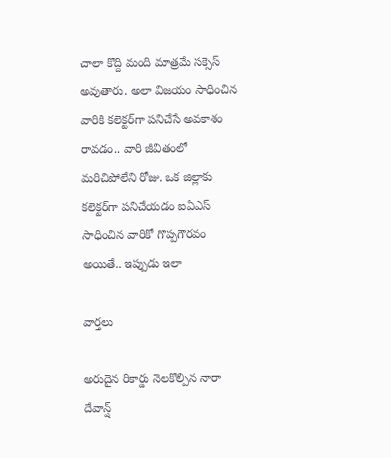చాలా కొద్ది మంది మాత్ర‌మే స‌క్సెస్ అవుతారు. అలా విజ‌యం సాధించిన వారికి క‌లెక్ట‌ర్‌గా ప‌నిచేసే అవ‌కాశం రావ‌డం.. వారి జీవితంలో మ‌రిచిపోలేని రోజు. ఒక జిల్లాకు క‌లెక్ట‌ర్‌గా ప‌నిచేయ‌డం ఐఏఎస్ సాధించిన వారికో గొప్ప‌గౌర‌వం అయితే.. ఇప్పుడు ఇలా

వార్త‌లు

అరుదైన రికార్డు నెలకొల్పిన నారా దేవాన్ష్‌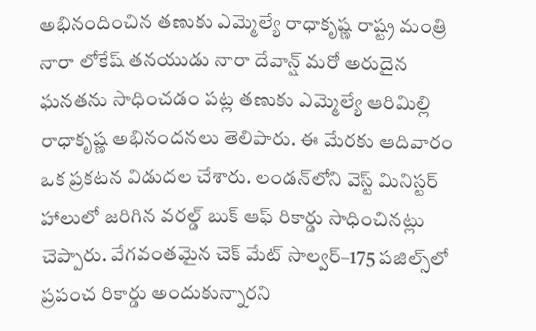అభినందించిన తణుకు ఎమ్మెల్యే రాధాకృష్ణ రాష్ట్ర మంత్రి నారా లోకేష్‌ తనయుడు నారా దేవాన్ష్‌ మరో అరుదైన ఘనతను సాధించడం పట్ల తణుకు ఎమ్మెల్యే ఆరిమిల్లి రాధాకృష్ణ అభినందనలు తెలిపారు. ఈ మేరకు ఆదివారం ఒక ప్రకటన విడుదల చేశారు. లండన్‌లోని వెస్ట్‌ మినిస్టర్‌ హాలులో జరిగిన వరల్డ్‌ బుక్‌ ఆఫ్‌ రికార్డు సాధించినట్లు చెప్పారు. వేగవంతమైన చెక్‌ మేట్‌ సాల్వర్‌–175 పజిల్స్‌లో ప్రపంచ రికార్డు అందుకున్నారని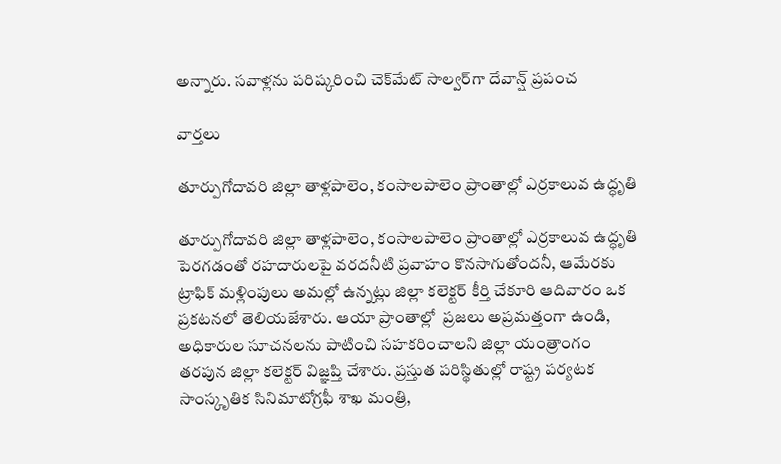అన్నారు. సవాళ్లను పరిష్కరించి చెక్‌మేట్‌ సాల్వర్‌గా దేవాన్ష్‌ ప్రపంచ

వార్త‌లు

తూర్పుగోదావరి జిల్లా తాళ్లపాలెం, కంసాలపాలెం ప్రాంతాల్లో ఎర్రకాలువ ఉద్ధృతి

తూర్పుగోదావరి జిల్లా తాళ్లపాలెం, కంసాలపాలెం ప్రాంతాల్లో ఎర్రకాలువ ఉద్ధృతి పెరగడంతో రహదారులపై వరదనీటి ప్రవాహం కొనసాగుతోందనీ, ఆమేరకు ట్రాఫిక్ మళ్లింపులు అమల్లో ఉన్నట్లు జిల్లా కలెక్టర్ కీర్తి చేకూరి ఆదివారం ఒక ప్రకటనలో తెలియజేశారు. ఆయా ప్రాంతాల్లో  ప్రజలు అప్రమత్తంగా ఉండి, అధికారుల సూచనలను పాటించి సహకరించాలని జిల్లా యంత్రాంగం తరపున జిల్లా కలెక్టర్ విజ్ఞప్తి చేశారు. ప్రస్తుత పరిస్థితుల్లో రాష్ట్ర పర్యటక సాంస్కృతిక సినిమాటోగ్రఫీ శాఖ మంత్రి,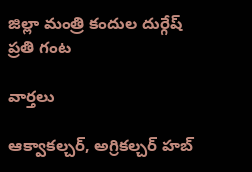జిల్లా మంత్రి కందుల దుర్గేష్ ప్రతి గంట

వార్త‌లు

ఆక్వాకల్చర్, అగ్రికల్చర్ హబ్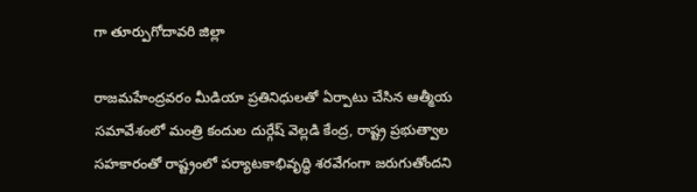గా తూర్పుగోదావరి జిల్లా

రాజమహేంద్రవరం మీడియా ప్రతినిధులతో ఏర్పాటు చేసిన ఆత్మీయ సమావేశంలో మంత్రి కందుల దుర్గేష్ వెల్లడి కేంద్ర, రాష్ట్ర ప్రభుత్వాల సహకారంతో రాష్ట్రంలో పర్యాటకాభివృద్ధి శరవేగంగా జరుగుతోందని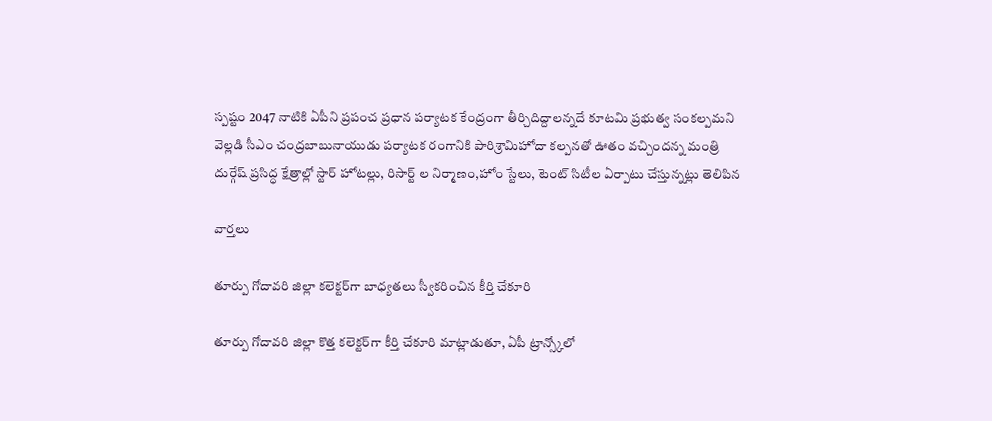స్పష్టం 2047 నాటికి ఏపీని ప్రపంచ ప్రధాన పర్యాటక కేంద్రంగా తీర్చిదిద్దాలన్నదే కూటమి ప్రభుత్వ సంకల్పమని వెల్లడి సీఎం చంద్రబాబునాయుడు పర్యాటక రంగానికి పారిశ్రామిహోదా కల్పనతో ఊతం వచ్చిందన్న మంత్రి దుర్గేష్ ప్రసిద్ధ క్షేత్రాల్లో స్టార్ హోటల్లు, రిసార్ట్ ల నిర్మాణం,హోం స్టేలు, టెంట్ సిటీల ఏర్పాటు చేస్తున్నట్లు తెలిపిన

వార్త‌లు

తూర్పు గోదావరి జిల్లా కలెక్టర్‌గా బాధ్యతలు స్వీకరించిన కీర్తి చేకూరి

తూర్పు గోదావరి జిల్లా కొత్త కలెక్టర్‌గా కీర్తి చేకూరి మాట్లాడుతూ, ఏపీ ట్రాన్స్కోలో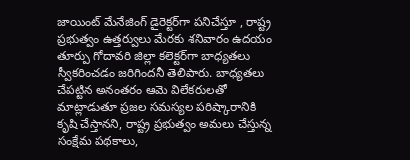జాయింట్ మేనేజింగ్ డైరెక్టర్‌గా పనిచేస్తూ , రాష్ట్ర ప్రభుత్వం ఉత్తర్వులు మేరకు శనివారం ఉదయం తూర్పు గోదావరి జిల్లా కలెక్టర్‌గా బాధ్యతలు స్వీకరించడం జరిగిందనీ తెలిపారు. బాధ్యతలు చేపట్టిన అనంతరం ఆమె విలేకరులతో మాట్లాడుతూ ప్రజల సమస్యల పరిష్కారానికి కృషి చేస్తానని, రాష్ట్ర ప్రభుత్వం అమలు చేస్తున్న సంక్షేమ పథకాలు,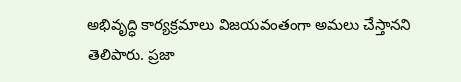అభివృద్ధి కార్యక్రమాలు విజయవంతంగా అమలు చేస్తానని తెలిపారు. ప్రజా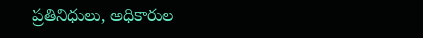ప్రతినిధులు, అధికారుల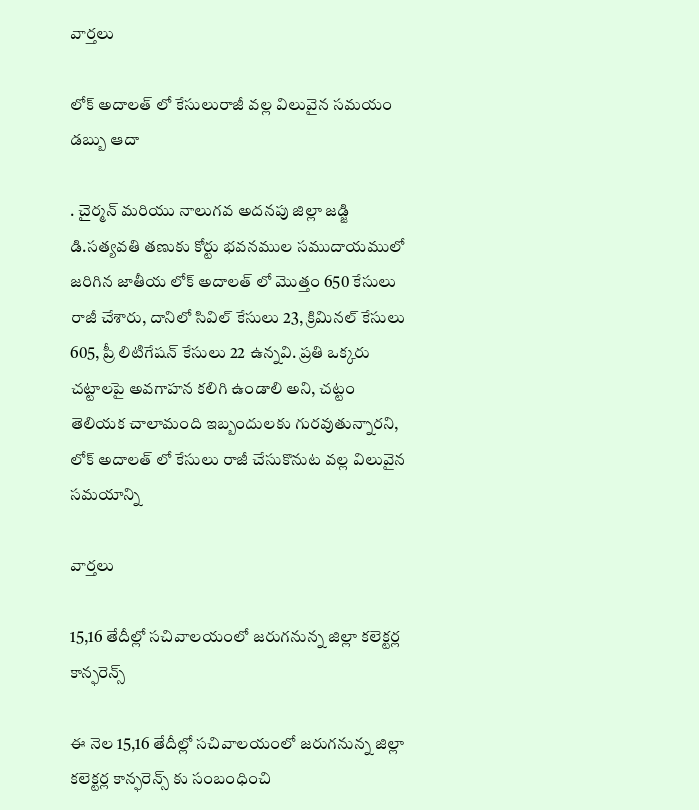వార్త‌లు

లోక్ అదాలత్ లో కేసులురాజీ వల్ల విలువైన సమయం డబ్బు ఆదా

. చైర్మన్ మరియు నాలుగవ అదనపు జిల్లా జడ్జి డి.సత్యవతి తణుకు కోర్టు భవనముల సముదాయములో జరిగిన జాతీయ లోక్ అదాలత్ లో మొత్తం 650 కేసులు రాజీ చేశారు, దానిలో సివిల్ కేసులు 23, క్రిమినల్ కేసులు 605, ప్రీ లిటిగేషన్ కేసులు 22 ఉన్నవి. ప్రతి ఒక్కరు చట్టాలపై అవగాహన కలిగి ఉండాలి అని, చట్టం తెలియక చాలామంది ఇబ్బందులకు గురవుతున్నారని, లోక్ అదాలత్ లో కేసులు రాజీ చేసుకొనుట వల్ల విలువైన సమయాన్ని

వార్త‌లు

15,16 తేదీల్లో సచివాలయంలో జరుగనున్న జిల్లా కలెక్టర్ల కాన్ఫరెన్స్

ఈ నెల 15,16 తేదీల్లో సచివాలయంలో జరుగనున్న జిల్లా కలెక్టర్ల కాన్ఫరెన్స్ కు సంబంధించి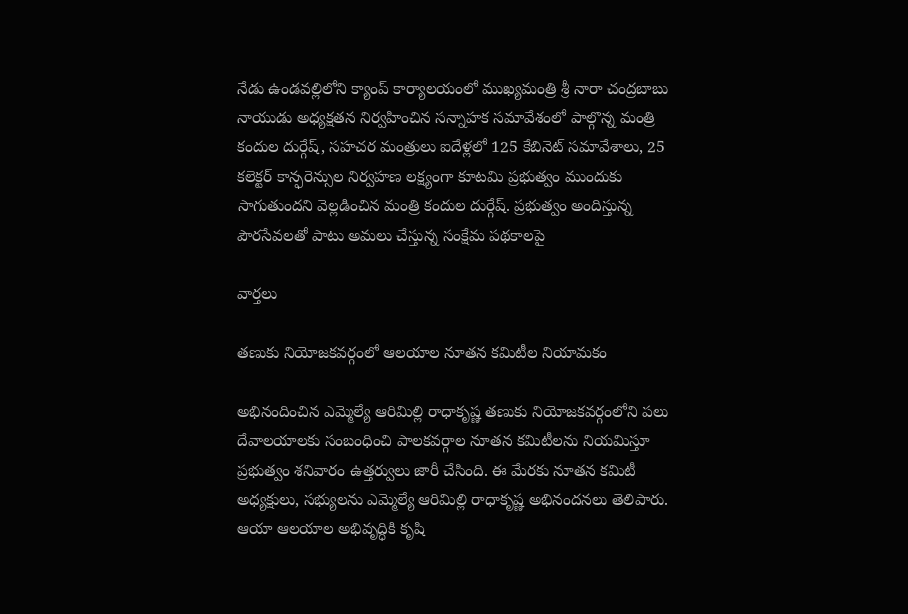నేడు ఉండవల్లిలోని క్యాంప్ కార్యాలయంలో ముఖ్యమంత్రి శ్రీ నారా చంద్రబాబు నాయుడు అధ్యక్షతన నిర్వహించిన సన్నాహక సమావేశంలో పాల్గొన్న మంత్రి కందుల దుర్గేష్, సహచర మంత్రులు ఐదేళ్లలో 125 కేబినెట్ సమావేశాలు, 25 కలెక్టర్ కాన్ఫరెన్సుల నిర్వహణ లక్ష్యంగా కూటమి ప్రభుత్వం ముందుకు సాగుతుందని వెల్లడించిన మంత్రి కందుల దుర్గేష్. ప్రభుత్వం అందిస్తున్న పౌరసేవలతో పాటు అమలు చేస్తున్న సంక్షేమ పథకాలపై

వార్త‌లు

తణుకు నియోజకవర్గంలో ఆలయాల నూతన కమిటీల నియామకం

అభినందించిన ఎమ్మెల్యే ఆరిమిల్లి రాధాకృష్ణ తణుకు నియోజకవర్గంలోని పలు దేవాలయాలకు సంబంధించి పాలకవర్గాల నూతన కమిటీలను నియమిస్తూ ప్రభుత్వం శనివారం ఉత్తర్వులు జారీ చేసింది. ఈ మేరకు నూతన కమిటీ అధ్యక్షులు, సభ్యులను ఎమ్మెల్యే ఆరిమిల్లి రాధాకృష్ణ అభినందనలు తెలిపారు. ఆయా ఆలయాల అభివృద్ధికి కృషి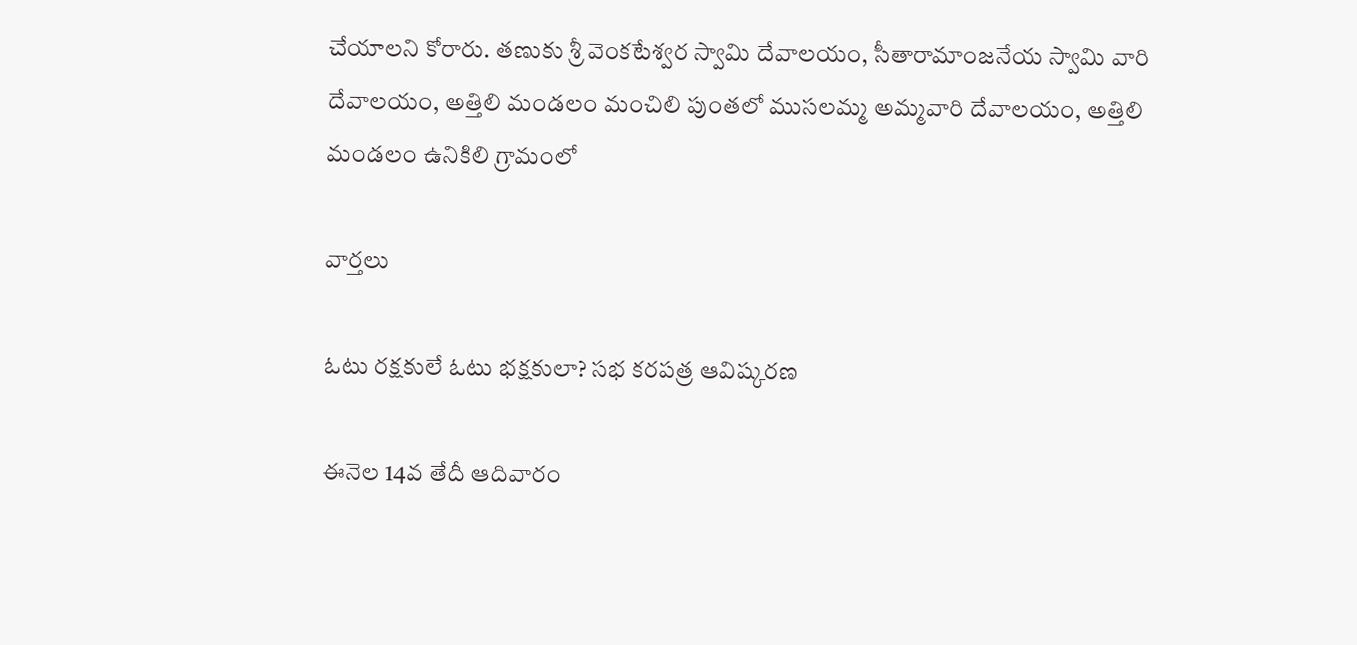చేయాలని కోరారు. తణుకు శ్రీ వెంకటేశ్వర స్వామి దేవాలయం, సీతారామాంజనేయ స్వామి వారి దేవాలయం, అత్తిలి మండలం మంచిలి పుంతలో ముసలమ్మ అమ్మవారి దేవాలయం, అత్తిలి మండలం ఉనికిలి గ్రామంలో

వార్త‌లు

ఓటు రక్షకులే ఓటు భక్షకులా? సభ కరపత్ర ఆవిష్కరణ

ఈనెల 14వ తేదీ ఆదివారం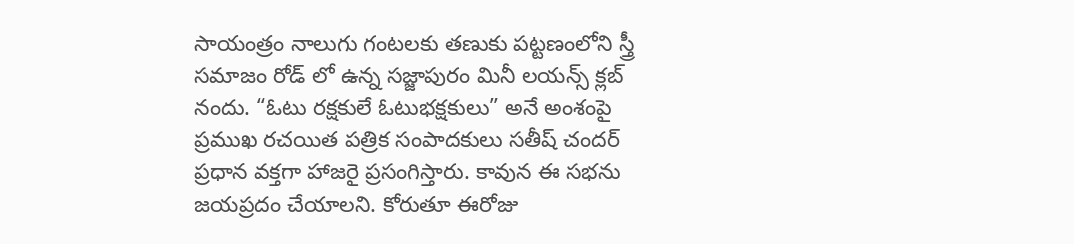సాయంత్రం నాలుగు గంటలకు తణుకు పట్టణంలోని స్త్రీ సమాజం రోడ్ లో ఉన్న సజ్జాపురం మినీ లయన్స్ క్లబ్ నందు. “ఓటు రక్షకులే ఓటుభక్షకులు” అనే అంశంపై ప్రముఖ రచయిత పత్రిక సంపాదకులు సతీష్ చందర్ ప్రధాన వక్తగా హాజరై ప్రసంగిస్తారు. కావున ఈ సభను జయప్రదం చేయాలని. కోరుతూ ఈరోజు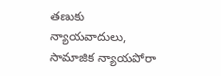తణుకు న్యాయవాదులు, సామాజిక న్యాయపోరా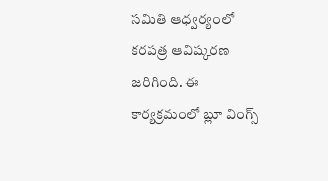సమితి ఆధ్వర్యంలో కరపత్ర ఆవిష్కరణ జరిగింది. ఈ కార్యక్రమంలో బ్లూ వింగ్స్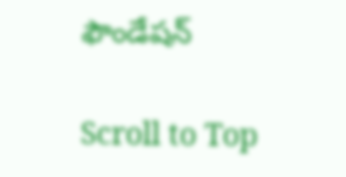ఫౌండేషన్

Scroll to Top